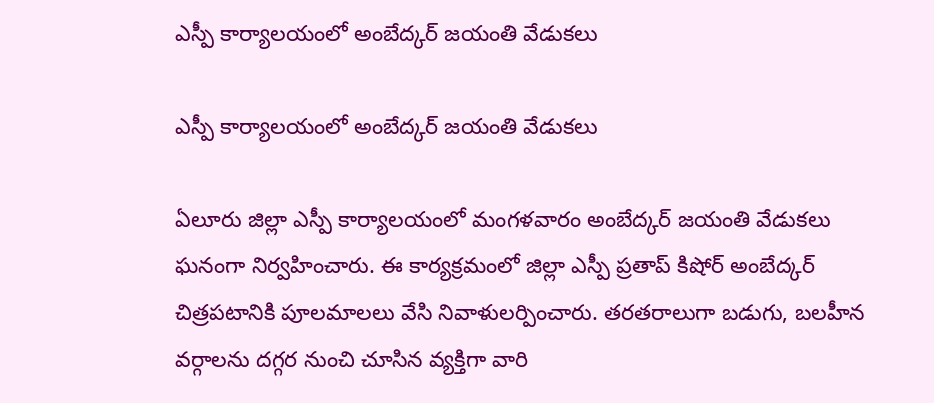ఎస్పీ కార్యాలయంలో అంబేద్కర్ జయంతి వేడుకలు

ఎస్పీ కార్యాలయంలో అంబేద్కర్ జయంతి వేడుకలు

ఏలూరు జిల్లా ఎస్పీ కార్యాలయంలో మంగళవారం అంబేద్కర్ జయంతి వేడుకలు ఘనంగా నిర్వహించారు. ఈ కార్యక్రమంలో జిల్లా ఎస్పీ ప్రతాప్ కిషోర్ అంబేద్కర్ చిత్రపటానికి పూలమాలలు వేసి నివాళులర్పించారు. తరతరాలుగా బడుగు, బలహీన వర్గాలను దగ్గర నుంచి చూసిన వ్యక్తిగా వారి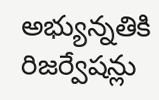అభ్యున్నతికి రిజర్వేషన్లు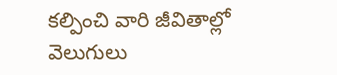కల్పించి వారి జీవితాల్లో వెలుగులు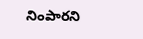నింపారని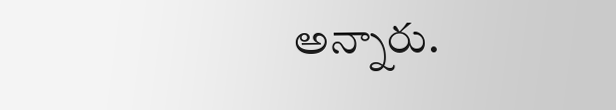అన్నారు.